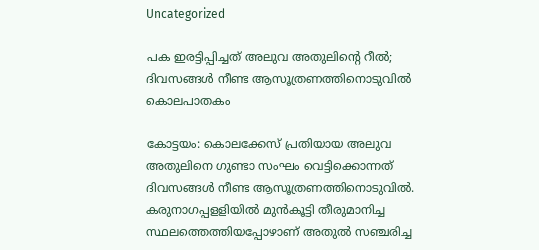Uncategorized

പക ഇരട്ടിപ്പിച്ചത് അലുവ അതുലിന്റെ റീല്‍; ദിവസങ്ങള്‍ നീണ്ട ആസൂത്രണത്തിനൊടുവില്‍ കൊലപാതകം

കോട്ടയം: കൊലക്കേസ് പ്രതിയായ അലുവ അതുലിനെ ഗുണ്ടാ സംഘം വെട്ടിക്കൊന്നത് ദിവസങ്ങള്‍ നീണ്ട ആസൂത്രണത്തിനൊടുവില്‍. കരുനാഗപ്പളളിയില്‍ മുന്‍കൂട്ടി തീരുമാനിച്ച സ്ഥലത്തെത്തിയപ്പോഴാണ് അതുല്‍ സഞ്ചരിച്ച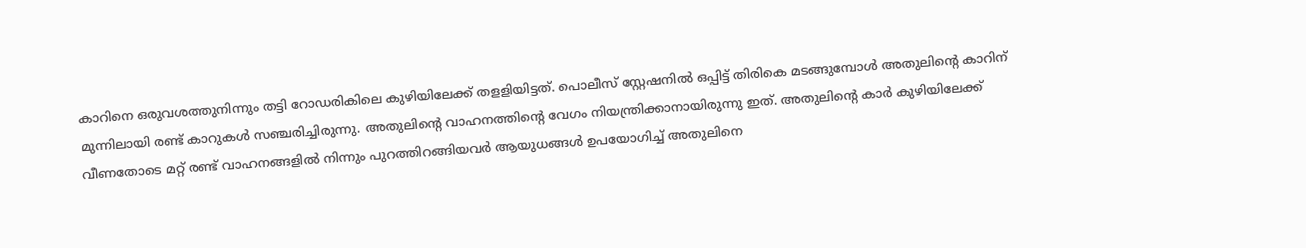കാറിനെ ഒരുവശത്തുനിന്നും തട്ടി റോഡരികിലെ കുഴിയിലേക്ക് തളളിയിട്ടത്. പൊലീസ് സ്റ്റേഷനില്‍ ഒപ്പിട്ട് തിരികെ മടങ്ങുമ്പോള്‍ അതുലിന്റെ കാറിന് മുന്നിലായി രണ്ട് കാറുകള്‍ സഞ്ചരിച്ചിരുന്നു. അതുലിന്റെ വാഹനത്തിന്റെ വേഗം നിയന്ത്രിക്കാനായിരുന്നു ഇത്. അതുലിന്റെ കാര്‍ കുഴിയിലേക്ക് വീണതോടെ മറ്റ് രണ്ട് വാഹനങ്ങളില്‍ നിന്നും പുറത്തിറങ്ങിയവര്‍ ആയുധങ്ങള്‍ ഉപയോഗിച്ച് അതുലിനെ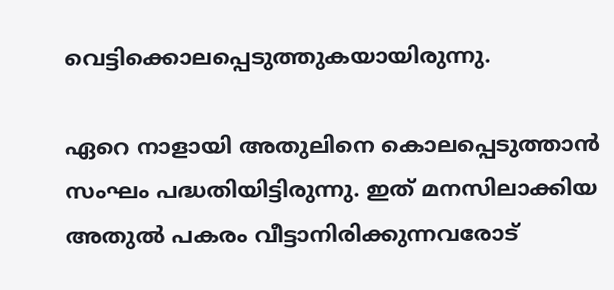വെട്ടിക്കൊലപ്പെടുത്തുകയായിരുന്നു.

ഏറെ നാളായി അതുലിനെ കൊലപ്പെടുത്താന്‍ സംഘം പദ്ധതിയിട്ടിരുന്നു. ഇത് മനസിലാക്കിയ അതുല്‍ പകരം വീട്ടാനിരിക്കുന്നവരോട്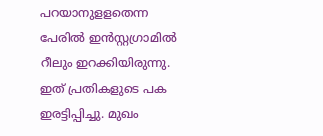പറയാനുളളതെന്ന പേരില്‍ ഇന്‍സ്റ്റഗ്രാമില്‍ റീലും ഇറക്കിയിരുന്നു. ഇത് പ്രതികളുടെ പക ഇരട്ടിപ്പിച്ചു. മുഖം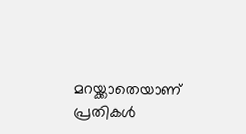മറയ്ക്കാതെയാണ് പ്രതികള്‍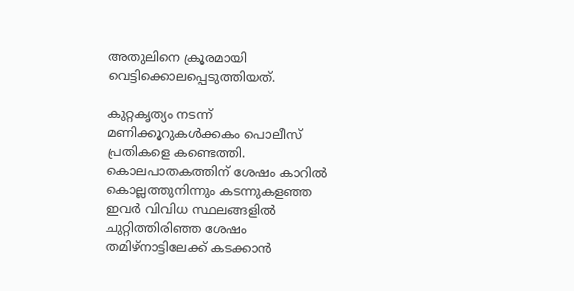അതുലിനെ ക്രൂരമായി വെട്ടിക്കൊലപ്പെടുത്തിയത്.

കുറ്റകൃത്യം നടന്ന് മണിക്കൂറുകള്‍ക്കകം പൊലീസ് പ്രതികളെ കണ്ടെത്തി. കൊലപാതകത്തിന് ശേഷം കാറില്‍ കൊല്ലത്തുനിന്നും കടന്നുകളഞ്ഞ ഇവര്‍ വിവിധ സ്ഥലങ്ങളില്‍ ചുറ്റിത്തിരിഞ്ഞ ശേഷം തമിഴ്‌നാട്ടിലേക്ക് കടക്കാന്‍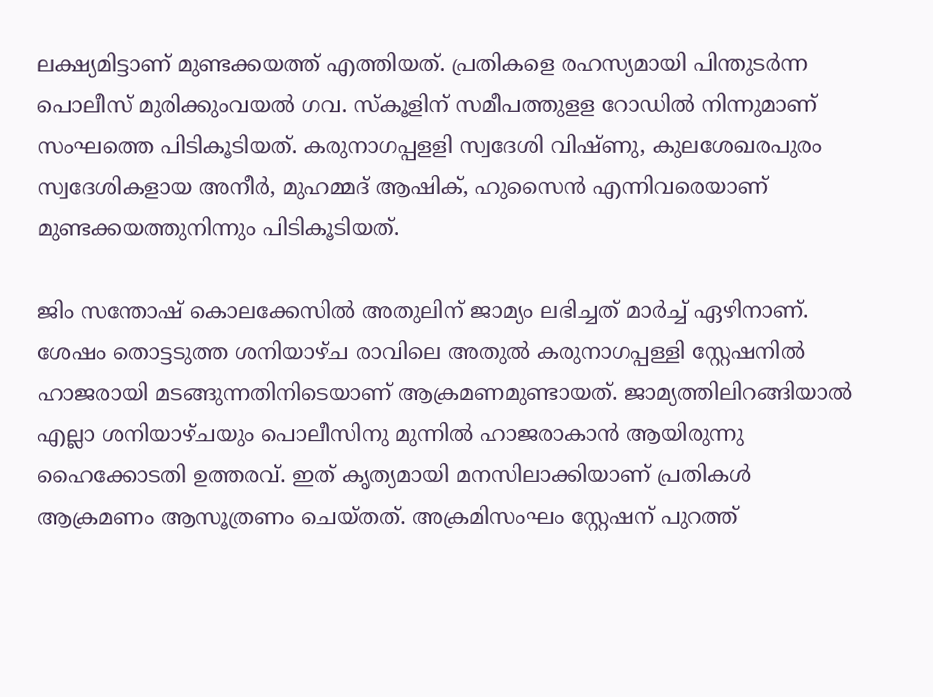ലക്ഷ്യമിട്ടാണ് മുണ്ടക്കയത്ത് എത്തിയത്. പ്രതികളെ രഹസ്യമായി പിന്തുടര്‍ന്ന പൊലീസ് മുരിക്കുംവയല്‍ ഗവ. സ്‌കൂളിന് സമീപത്തുളള റോഡില്‍ നിന്നുമാണ് സംഘത്തെ പിടികൂടിയത്. കരുനാഗപ്പളളി സ്വദേശി വിഷ്ണു, കുലശേഖരപുരം സ്വദേശികളായ അനീര്‍, മുഹമ്മദ് ആഷിക്, ഹുസൈന്‍ എന്നിവരെയാണ് മുണ്ടക്കയത്തുനിന്നും പിടികൂടിയത്.

ജിം സന്തോഷ് കൊലക്കേസിൽ അതുലിന് ജാമ്യം ലഭിച്ചത് മാർച്ച് ഏഴിനാണ്. ശേഷം തൊട്ടടുത്ത ശനിയാഴ്ച രാവിലെ അതുൽ കരുനാഗപ്പള്ളി സ്റ്റേഷനിൽ ഹാജരായി മടങ്ങുന്നതിനിടെയാണ് ആക്രമണമുണ്ടായത്. ജാമ്യത്തിലിറങ്ങിയാൽ എല്ലാ ശനിയാഴ്ചയും പൊലീസിനു മുന്നിൽ ഹാജരാകാൻ ആയിരുന്നു ഹൈക്കോടതി ഉത്തരവ്. ഇത് കൃത്യമായി മനസിലാക്കിയാണ് പ്രതികൾ ആക്രമണം ആസൂത്രണം ചെയ്തത്. അക്രമിസംഘം സ്റ്റേഷന് പുറത്ത്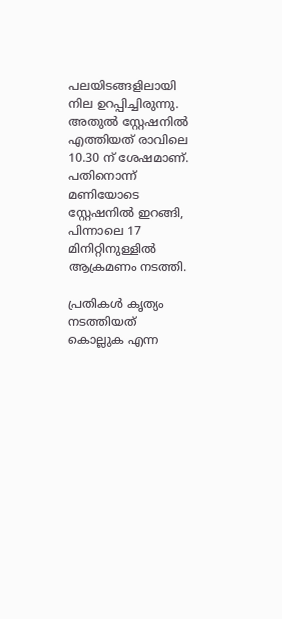പലയിടങ്ങളിലായി നില ഉറപ്പിച്ചിരുന്നു. അതുൽ സ്റ്റേഷനിൽ എത്തിയത് രാവിലെ 10.30 ന് ശേഷമാണ്. പതിനൊന്ന് മണിയോടെ സ്റ്റേഷനിൽ ഇറങ്ങി, പിന്നാലെ 17 മിനിറ്റിനുള്ളിൽ ആക്രമണം നടത്തി.

പ്രതികൾ കൃത്യം നടത്തിയത് കൊല്ലുക എന്ന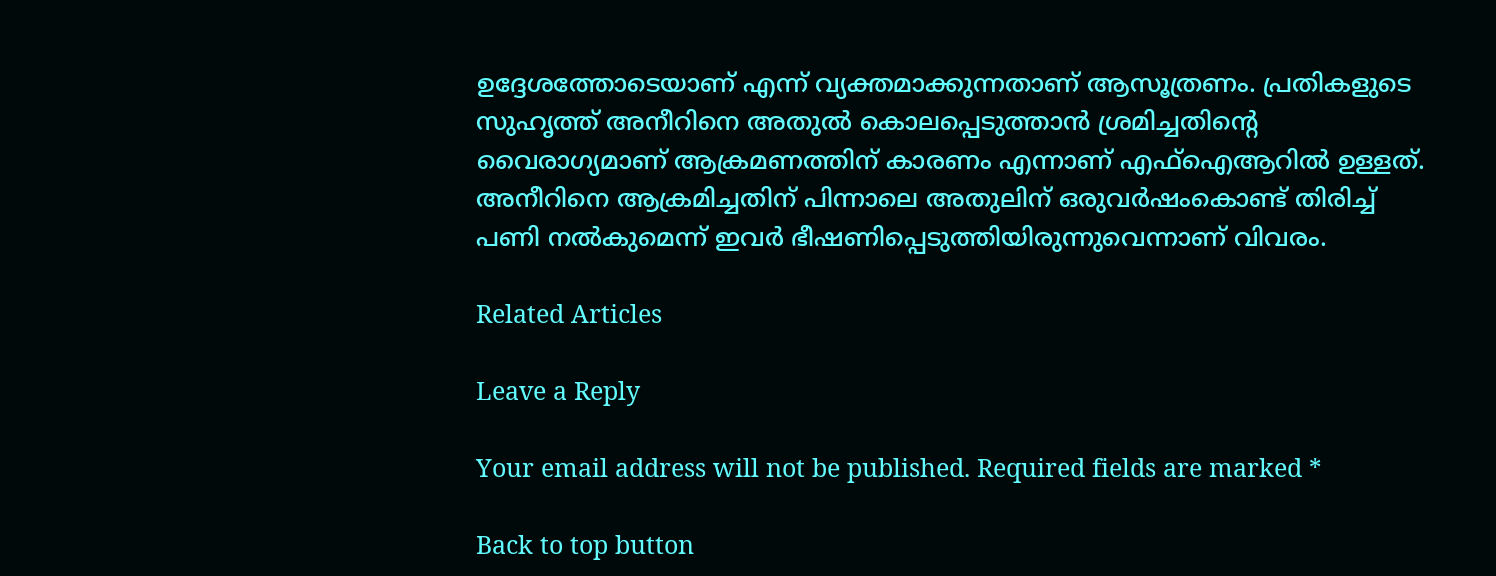ഉദ്ദേശത്തോടെയാണ് എന്ന് വ്യക്തമാക്കുന്നതാണ് ആസൂത്രണം. പ്രതികളുടെ സുഹൃത്ത് അനീറിനെ അതുൽ കൊലപ്പെടുത്താൻ ശ്രമിച്ചതിന്റെ വൈരാഗ്യമാണ് ആക്രമണത്തിന് കാരണം എന്നാണ് എഫ്‌ഐആറിൽ ഉള്ളത്. അനീറിനെ ആക്രമിച്ചതിന് പിന്നാലെ അതുലിന് ഒരുവർഷംകൊണ്ട് തിരിച്ച് പണി നൽകുമെന്ന് ഇവർ ഭീഷണിപ്പെടുത്തിയിരുന്നുവെന്നാണ് വിവരം.

Related Articles

Leave a Reply

Your email address will not be published. Required fields are marked *

Back to top button